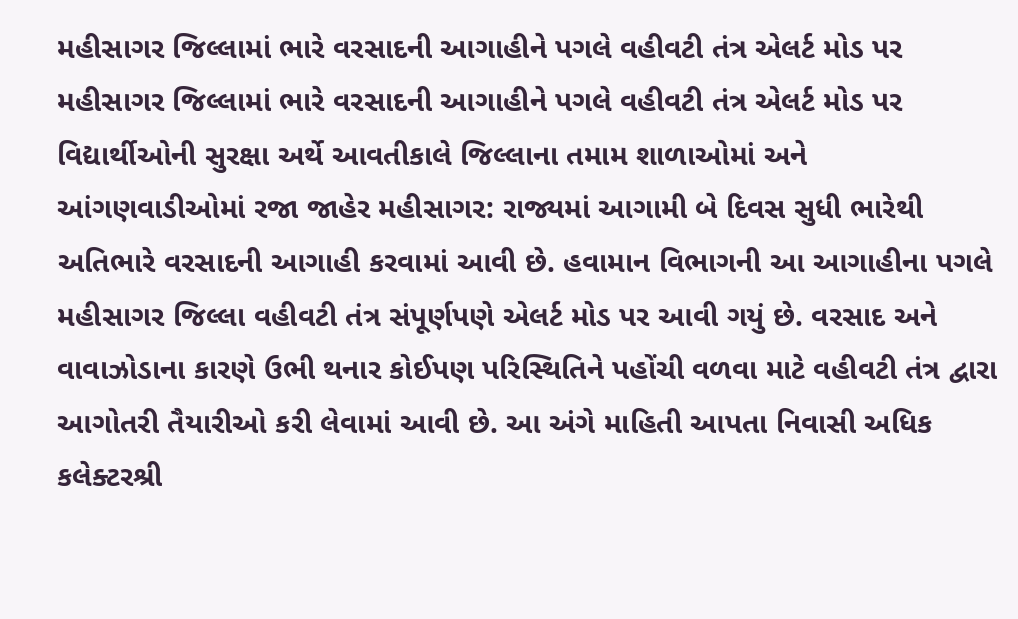મહીસાગર જિલ્લામાં ભારે વરસાદની આગાહીને પગલે વહીવટી તંત્ર એલર્ટ મોડ પર મહીસાગર જિલ્લામાં ભારે વરસાદની આગાહીને પગલે વહીવટી તંત્ર એલર્ટ મોડ પર વિદ્યાર્થીઓની સુરક્ષા અર્થે આવતીકાલે જિલ્લાના તમામ શાળાઓમાં અને આંગણવાડીઓમાં રજા જાહેર મહીસાગર: રાજ્યમાં આગામી બે દિવસ સુધી ભારેથી અતિભારે વરસાદની આગાહી કરવામાં આવી છે. હવામાન વિભાગની આ આગાહીના પગલે મહીસાગર જિલ્લા વહીવટી તંત્ર સંપૂર્ણપણે એલર્ટ મોડ પર આવી ગયું છે. વરસાદ અને વાવાઝોડાના કારણે ઉભી થનાર કોઈપણ પરિસ્થિતિને પહોંચી વળવા માટે વહીવટી તંત્ર દ્વારા આગોતરી તૈયારીઓ કરી લેવામાં આવી છે. આ અંગે માહિતી આપતા નિવાસી અધિક કલેક્ટરશ્રી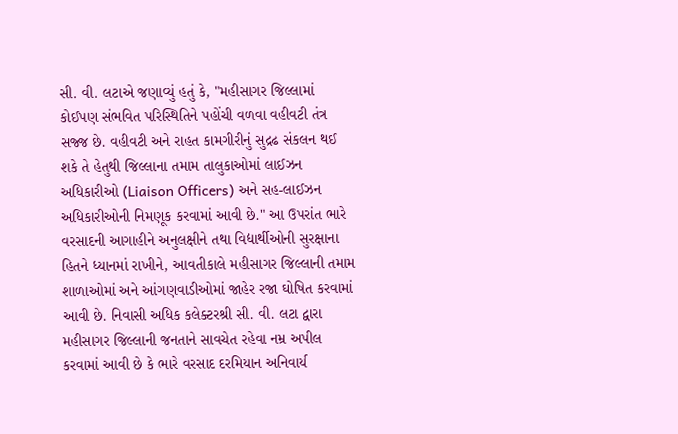સી. વી. લટાએ જણાવ્યું હતું કે, "મહીસાગર જિલ્લામાં કોઈપણ સંભવિત પરિસ્થિતિને પહોંચી વળવા વહીવટી તંત્ર સજ્જ છે. વહીવટી અને રાહત કામગીરીનું સુદ્રઢ સંકલન થઈ શકે તે હેતુથી જિલ્લાના તમામ તાલુકાઓમાં લાઈઝન અધિકારીઓ (Liaison Officers) અને સહ-લાઈઝન અધિકારીઓની નિમણૂક કરવામાં આવી છે." આ ઉપરાંત ભારે વરસાદની આગાહીને અનુલક્ષીને તથા વિદ્યાર્થીઓની સુરક્ષાના હિતને ધ્યાનમાં રાખીને, આવતીકાલે મહીસાગર જિલ્લાની તમામ શાળાઓમાં અને આંગણવાડીઓમાં જાહેર રજા ઘોષિત કરવામાં આવી છે. નિવાસી અધિક કલેક્ટરશ્રી સી. વી. લટા દ્વારા મહીસાગર જિલ્લાની જનતાને સાવચેત રહેવા નમ્ર અપીલ કરવામાં આવી છે કે ભારે વરસાદ દરમિયાન અનિવાર્ય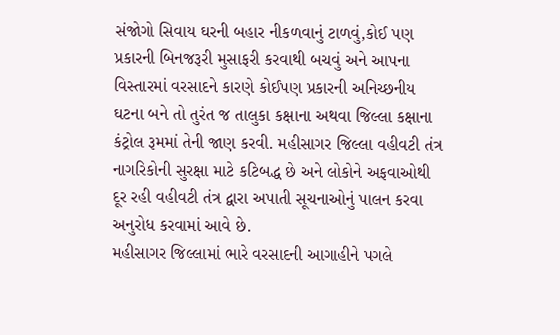સંજોગો સિવાય ઘરની બહાર નીકળવાનું ટાળવું,કોઈ પણ પ્રકારની બિનજરૂરી મુસાફરી કરવાથી બચવું અને આપના વિસ્તારમાં વરસાદને કારણે કોઈપણ પ્રકારની અનિચ્છનીય ઘટના બને તો તુરંત જ તાલુકા કક્ષાના અથવા જિલ્લા કક્ષાના કંટ્રોલ રૂમમાં તેની જાણ કરવી. મહીસાગર જિલ્લા વહીવટી તંત્ર નાગરિકોની સુરક્ષા માટે કટિબદ્ધ છે અને લોકોને અફવાઓથી દૂર રહી વહીવટી તંત્ર દ્વારા અપાતી સૂચનાઓનું પાલન કરવા અનુરોધ કરવામાં આવે છે.
મહીસાગર જિલ્લામાં ભારે વરસાદની આગાહીને પગલે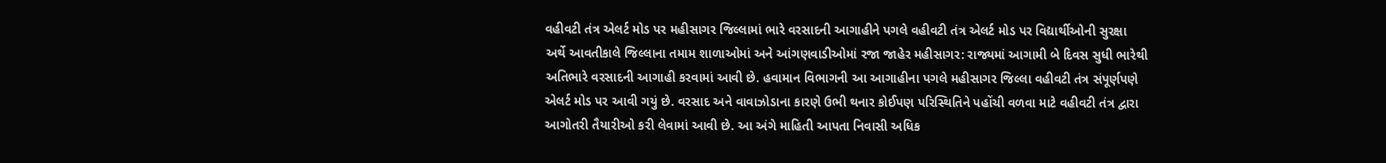વહીવટી તંત્ર એલર્ટ મોડ પર મહીસાગર જિલ્લામાં ભારે વરસાદની આગાહીને પગલે વહીવટી તંત્ર એલર્ટ મોડ પર વિદ્યાર્થીઓની સુરક્ષા અર્થે આવતીકાલે જિલ્લાના તમામ શાળાઓમાં અને આંગણવાડીઓમાં રજા જાહેર મહીસાગર: રાજ્યમાં આગામી બે દિવસ સુધી ભારેથી અતિભારે વરસાદની આગાહી કરવામાં આવી છે. હવામાન વિભાગની આ આગાહીના પગલે મહીસાગર જિલ્લા વહીવટી તંત્ર સંપૂર્ણપણે એલર્ટ મોડ પર આવી ગયું છે. વરસાદ અને વાવાઝોડાના કારણે ઉભી થનાર કોઈપણ પરિસ્થિતિને પહોંચી વળવા માટે વહીવટી તંત્ર દ્વારા આગોતરી તૈયારીઓ કરી લેવામાં આવી છે. આ અંગે માહિતી આપતા નિવાસી અધિક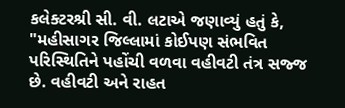કલેક્ટરશ્રી સી. વી. લટાએ જણાવ્યું હતું કે, "મહીસાગર જિલ્લામાં કોઈપણ સંભવિત પરિસ્થિતિને પહોંચી વળવા વહીવટી તંત્ર સજ્જ છે. વહીવટી અને રાહત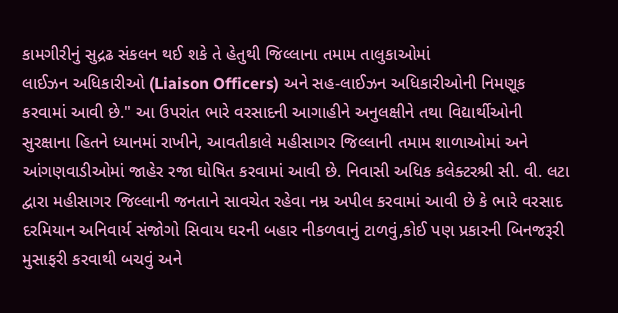કામગીરીનું સુદ્રઢ સંકલન થઈ શકે તે હેતુથી જિલ્લાના તમામ તાલુકાઓમાં
લાઈઝન અધિકારીઓ (Liaison Officers) અને સહ-લાઈઝન અધિકારીઓની નિમણૂક કરવામાં આવી છે." આ ઉપરાંત ભારે વરસાદની આગાહીને અનુલક્ષીને તથા વિદ્યાર્થીઓની સુરક્ષાના હિતને ધ્યાનમાં રાખીને, આવતીકાલે મહીસાગર જિલ્લાની તમામ શાળાઓમાં અને આંગણવાડીઓમાં જાહેર રજા ઘોષિત કરવામાં આવી છે. નિવાસી અધિક કલેક્ટરશ્રી સી. વી. લટા દ્વારા મહીસાગર જિલ્લાની જનતાને સાવચેત રહેવા નમ્ર અપીલ કરવામાં આવી છે કે ભારે વરસાદ દરમિયાન અનિવાર્ય સંજોગો સિવાય ઘરની બહાર નીકળવાનું ટાળવું,કોઈ પણ પ્રકારની બિનજરૂરી મુસાફરી કરવાથી બચવું અને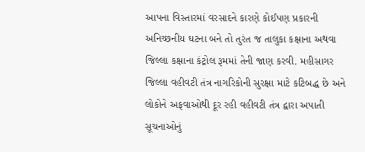આપના વિસ્તારમાં વરસાદને કારણે કોઈપણ પ્રકારની અનિચ્છનીય ઘટના બને તો તુરંત જ તાલુકા કક્ષાના અથવા જિલ્લા કક્ષાના કંટ્રોલ રૂમમાં તેની જાણ કરવી. મહીસાગર જિલ્લા વહીવટી તંત્ર નાગરિકોની સુરક્ષા માટે કટિબદ્ધ છે અને લોકોને અફવાઓથી દૂર રહી વહીવટી તંત્ર દ્વારા અપાતી સૂચનાઓનું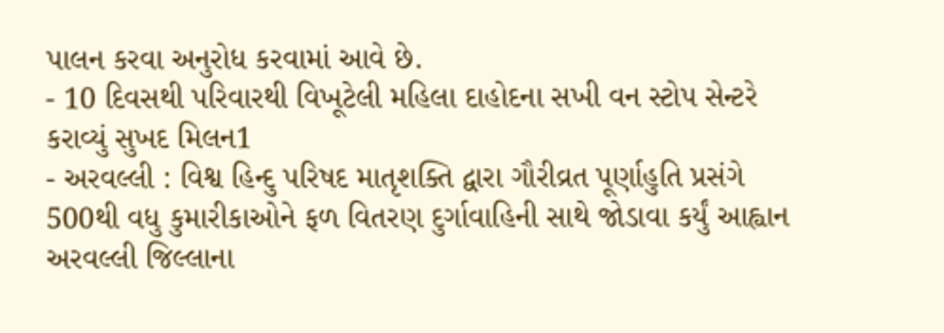પાલન કરવા અનુરોધ કરવામાં આવે છે.
- 10 દિવસથી પરિવારથી વિખૂટેલી મહિલા દાહોદના સખી વન સ્ટોપ સેન્ટરે કરાવ્યું સુખદ મિલન1
- અરવલ્લી : વિશ્વ હિન્દુ પરિષદ માતૃશક્તિ દ્વારા ગૌરીવ્રત પૂર્ણાહુતિ પ્રસંગે 500થી વધુ કુમારીકાઓને ફળ વિતરણ દુર્ગાવાહિની સાથે જોડાવા કર્યું આહ્વાન અરવલ્લી જિલ્લાના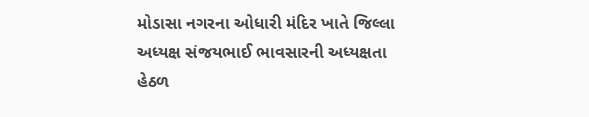મોડાસા નગરના ઓધારી મંદિર ખાતે જિલ્લા અધ્યક્ષ સંજયભાઈ ભાવસારની અધ્યક્ષતા હેઠળ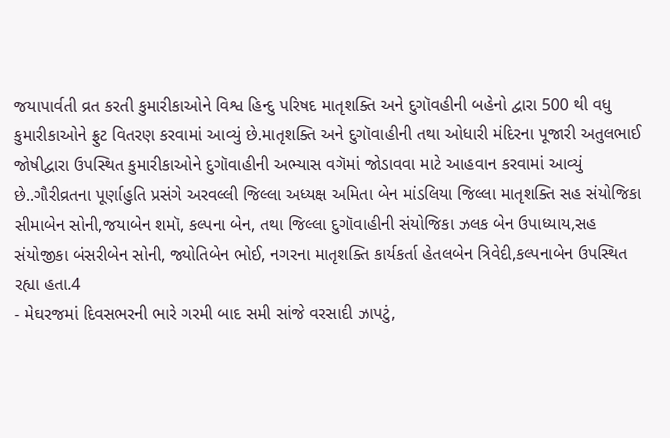જયાપાર્વતી વ્રત કરતી કુમારીકાઓને વિશ્વ હિન્દુ પરિષદ માતૃશક્તિ અને દુગૉવહીની બહેનો દ્વારા 500 થી વધુ કુમારીકાઓને ફ્રુટ વિતરણ કરવામાં આવ્યું છે.માતૃશક્તિ અને દુગૉવાહીની તથા ઓધારી મંદિરના પૂજારી અતુલભાઈ જોષીદ્વારા ઉપસ્થિત કુમારીકાઓને દુગૉવાહીની અભ્યાસ વગૅમાં જોડાવવા માટે આહવાન કરવામાં આવ્યું છે..ગૌરીવ્રતના પૂર્ણાહુતિ પ્રસંગે અરવલ્લી જિલ્લા અધ્યક્ષ અમિતા બેન માંડલિયા જિલ્લા માતૃશક્તિ સહ સંયોજિકા સીમાબેન સોની,જયાબેન શમૉ, કલ્પના બેન, તથા જિલ્લા દુગૉવાહીની સંયોજિકા ઝલક બેન ઉપાધ્યાય,સહ સંયોજીકા બંસરીબેન સોની, જ્યોતિબેન ભોઈ, નગરના માતૃશક્તિ કાર્યકર્તા હેતલબેન ત્રિવેદી,કલ્પનાબેન ઉપસ્થિત રહ્યા હતા.4
- મેઘરજમાં દિવસભરની ભારે ગરમી બાદ સમી સાંજે વરસાદી ઝાપટું,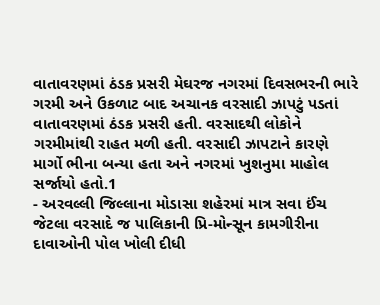વાતાવરણમાં ઠંડક પ્રસરી મેઘરજ નગરમાં દિવસભરની ભારે ગરમી અને ઉકળાટ બાદ અચાનક વરસાદી ઝાપટું પડતાં વાતાવરણમાં ઠંડક પ્રસરી હતી. વરસાદથી લોકોને ગરમીમાંથી રાહત મળી હતી. વરસાદી ઝાપટાને કારણે માર્ગો ભીના બન્યા હતા અને નગરમાં ખુશનુમા માહોલ સર્જાયો હતો.1
- અરવલ્લી જિલ્લાના મોડાસા શહેરમાં માત્ર સવા ઈંચ જેટલા વરસાદે જ પાલિકાની પ્રિ-મોન્સૂન કામગીરીના દાવાઓની પોલ ખોલી દીધી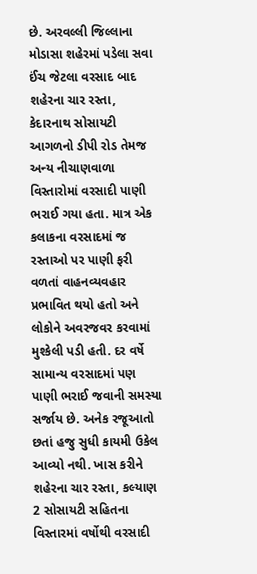છે. અરવલ્લી જિલ્લાના મોડાસા શહેરમાં પડેલા સવા ઈંચ જેટલા વરસાદ બાદ શહેરના ચાર રસ્તા, કેદારનાથ સોસાયટી આગળનો ડીપી રોડ તેમજ અન્ય નીચાણવાળા વિસ્તારોમાં વરસાદી પાણી ભરાઈ ગયા હતા. માત્ર એક કલાકના વરસાદમાં જ રસ્તાઓ પર પાણી ફરી વળતાં વાહનવ્યવહાર પ્રભાવિત થયો હતો અને લોકોને અવરજવર કરવામાં મુશ્કેલી પડી હતી. દર વર્ષે સામાન્ય વરસાદમાં પણ પાણી ભરાઈ જવાની સમસ્યા સર્જાય છે. અનેક રજૂઆતો છતાં હજુ સુધી કાયમી ઉકેલ આવ્યો નથી. ખાસ કરીને શહેરના ચાર રસ્તા, કલ્યાણ 2 સોસાયટી સહિતના વિસ્તારમાં વર્ષોથી વરસાદી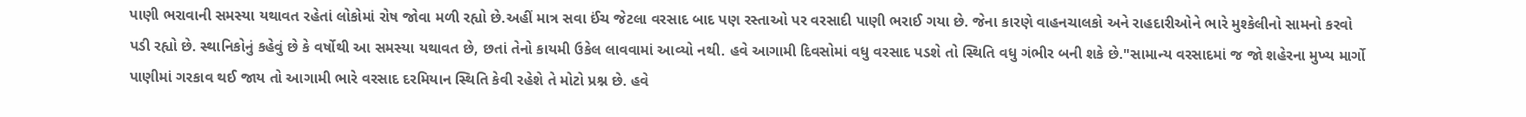પાણી ભરાવાની સમસ્યા યથાવત રહેતાં લોકોમાં રોષ જોવા મળી રહ્યો છે.અહીં માત્ર સવા ઈંચ જેટલા વરસાદ બાદ પણ રસ્તાઓ પર વરસાદી પાણી ભરાઈ ગયા છે. જેના કારણે વાહનચાલકો અને રાહદારીઓને ભારે મુશ્કેલીનો સામનો કરવો પડી રહ્યો છે. સ્થાનિકોનું કહેવું છે કે વર્ષોથી આ સમસ્યા યથાવત છે, છતાં તેનો કાયમી ઉકેલ લાવવામાં આવ્યો નથી. હવે આગામી દિવસોમાં વધુ વરસાદ પડશે તો સ્થિતિ વધુ ગંભીર બની શકે છે."સામાન્ય વરસાદમાં જ જો શહેરના મુખ્ય માર્ગો પાણીમાં ગરકાવ થઈ જાય તો આગામી ભારે વરસાદ દરમિયાન સ્થિતિ કેવી રહેશે તે મોટો પ્રશ્ન છે. હવે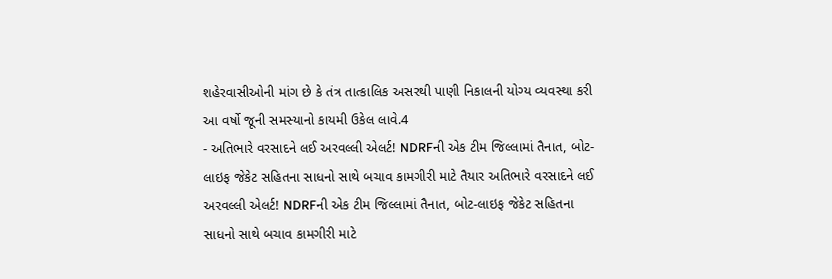શહેરવાસીઓની માંગ છે કે તંત્ર તાત્કાલિક અસરથી પાણી નિકાલની યોગ્ય વ્યવસ્થા કરી આ વર્ષો જૂની સમસ્યાનો કાયમી ઉકેલ લાવે.4
- અતિભારે વરસાદને લઈ અરવલ્લી એલર્ટ! NDRFની એક ટીમ જિલ્લામાં તૈનાત, બોટ-લાઇફ જેકેટ સહિતના સાધનો સાથે બચાવ કામગીરી માટે તૈયાર અતિભારે વરસાદને લઈ અરવલ્લી એલર્ટ! NDRFની એક ટીમ જિલ્લામાં તૈનાત, બોટ-લાઇફ જેકેટ સહિતના સાધનો સાથે બચાવ કામગીરી માટે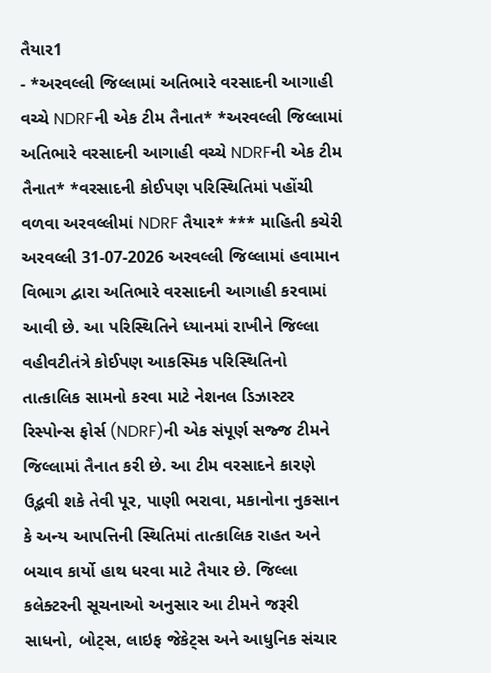તૈયાર1
- *અરવલ્લી જિલ્લામાં અતિભારે વરસાદની આગાહી વચ્ચે NDRFની એક ટીમ તૈનાત* *અરવલ્લી જિલ્લામાં અતિભારે વરસાદની આગાહી વચ્ચે NDRFની એક ટીમ તૈનાત* *વરસાદની કોઈપણ પરિસ્થિતિમાં પહોંચી વળવા અરવલ્લીમાં NDRF તૈયાર* *** માહિતી કચેરી અરવલ્લી 31-07-2026 અરવલ્લી જિલ્લામાં હવામાન વિભાગ દ્વારા અતિભારે વરસાદની આગાહી કરવામાં આવી છે. આ પરિસ્થિતિને ધ્યાનમાં રાખીને જિલ્લા વહીવટીતંત્રે કોઈપણ આકસ્મિક પરિસ્થિતિનો તાત્કાલિક સામનો કરવા માટે નેશનલ ડિઝાસ્ટર રિસ્પોન્સ ફોર્સ (NDRF)ની એક સંપૂર્ણ સજ્જ ટીમને જિલ્લામાં તૈનાત કરી છે. આ ટીમ વરસાદને કારણે ઉદ્ભવી શકે તેવી પૂર, પાણી ભરાવા, મકાનોના નુકસાન કે અન્ય આપત્તિની સ્થિતિમાં તાત્કાલિક રાહત અને બચાવ કાર્યો હાથ ધરવા માટે તૈયાર છે. જિલ્લા કલેક્ટરની સૂચનાઓ અનુસાર આ ટીમને જરૂરી સાધનો, બોટ્સ, લાઇફ જેકેટ્સ અને આધુનિક સંચાર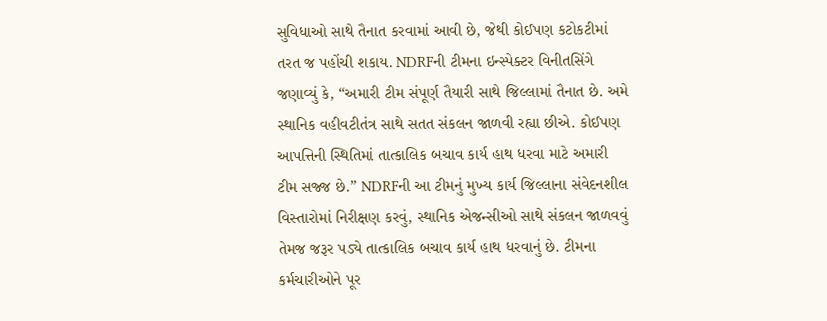સુવિધાઓ સાથે તૈનાત કરવામાં આવી છે, જેથી કોઈપણ કટોકટીમાં તરત જ પહોંચી શકાય. NDRFની ટીમના ઇન્સ્પેક્ટર વિનીતસિંગે જણાવ્યું કે, “અમારી ટીમ સંપૂર્ણ તૈયારી સાથે જિલ્લામાં તૈનાત છે. અમે સ્થાનિક વહીવટીતંત્ર સાથે સતત સંકલન જાળવી રહ્યા છીએ. કોઈપણ આપત્તિની સ્થિતિમાં તાત્કાલિક બચાવ કાર્ય હાથ ધરવા માટે અમારી ટીમ સજ્જ છે.” NDRFની આ ટીમનું મુખ્ય કાર્ય જિલ્લાના સંવેદનશીલ વિસ્તારોમાં નિરીક્ષણ કરવું, સ્થાનિક એજન્સીઓ સાથે સંકલન જાળવવું તેમજ જરૂર પડ્યે તાત્કાલિક બચાવ કાર્ય હાથ ધરવાનું છે. ટીમના કર્મચારીઓને પૂર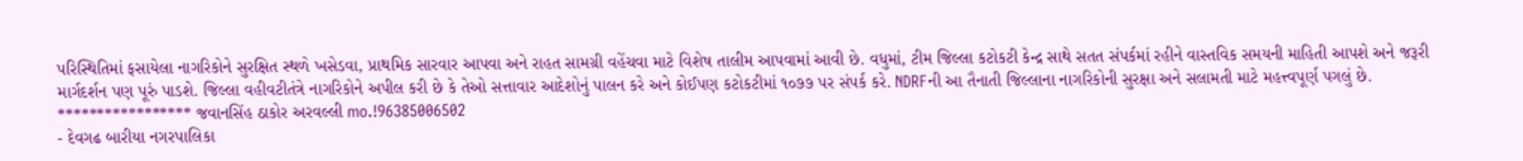પરિસ્થિતિમાં ફસાયેલા નાગરિકોને સુરક્ષિત સ્થળે ખસેડવા, પ્રાથમિક સારવાર આપવા અને રાહત સામગ્રી વહેંચવા માટે વિશેષ તાલીમ આપવામાં આવી છે. વધુમાં, ટીમ જિલ્લા કટોકટી કેન્દ્ર સાથે સતત સંપર્કમાં રહીને વાસ્તવિક સમયની માહિતી આપશે અને જરૂરી માર્ગદર્શન પણ પૂરું પાડશે. જિલ્લા વહીવટીતંત્રે નાગરિકોને અપીલ કરી છે કે તેઓ સત્તાવાર આદેશોનું પાલન કરે અને કોઈપણ કટોકટીમાં ૧૦૭૭ પર સંપર્ક કરે. NDRFની આ તૈનાતી જિલ્લાના નાગરિકોની સુરક્ષા અને સલામતી માટે મહત્ત્વપૂર્ણ પગલું છે. ***************** જવાનસિંહ ઠાકોર અરવલ્લી mo.!96385006502
- દેવગઢ બારીયા નગરપાલિકા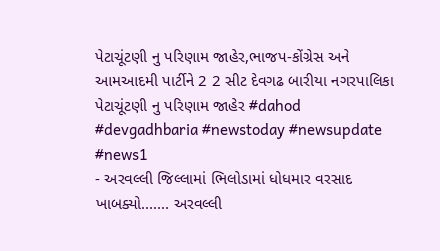પેટાચૂંટણી નુ પરિણામ જાહેર,ભાજપ-કોંગ્રેસ અને આમઆદમી પાર્ટીને 2 2 સીટ દેવગઢ બારીયા નગરપાલિકા પેટાચૂંટણી નુ પરિણામ જાહેર #dahod #devgadhbaria #newstoday #newsupdate #news1
- અરવલ્લી જિલ્લામાં ભિલોડામાં ધોધમાર વરસાદ ખાબક્યો....... અરવલ્લી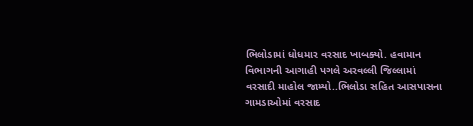ભિલોડામાં ધોધમાર વરસાદ ખાબક્યો. હવામાન વિભાગની આગાહી પગલે અરવલ્લી જિલ્લામાં વરસાદી માહોલ જામ્યો..ભિલોડા સહિત આસપાસના ગામડાઓમાં વરસાદ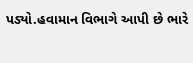પડ્યો.હવામાન વિભાગે આપી છે ભારે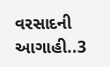વરસાદની આગાહી..3